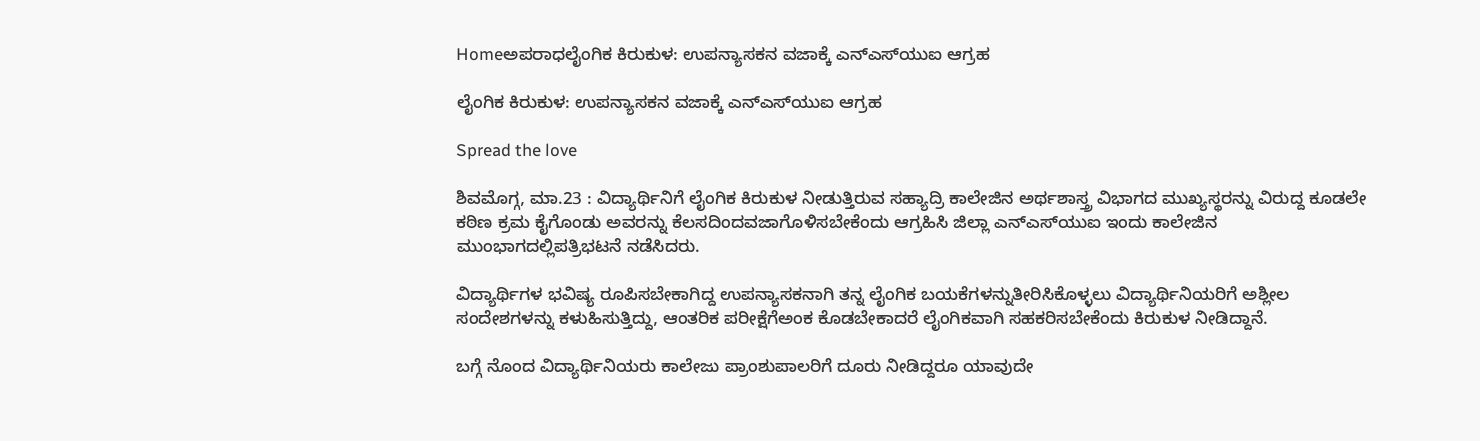Homeಅಪರಾಧಲೈಂಗಿಕ ಕಿರುಕುಳ: ಉಪನ್ಯಾಸಕನ ವಜಾಕ್ಕೆ ಎನ್‌ಎಸ್‌ಯುಐ ಆಗ್ರಹ

ಲೈಂಗಿಕ ಕಿರುಕುಳ: ಉಪನ್ಯಾಸಕನ ವಜಾಕ್ಕೆ ಎನ್‌ಎಸ್‌ಯುಐ ಆಗ್ರಹ

Spread the love

ಶಿವಮೊಗ್ಗ, ಮಾ.23 : ವಿದ್ಯಾರ್ಥಿನಿಗೆ ಲೈಂಗಿಕ ಕಿರುಕುಳ ನೀಡುತ್ತಿರುವ ಸಹ್ಯಾದ್ರಿ ಕಾಲೇಜಿನ ಅರ್ಥಶಾಸ್ತ್ರ ವಿಭಾಗದ ಮುಖ್ಯಸ್ಥರನ್ನು ವಿರುದ್ದ ಕೂಡಲೇ ಕಠಿಣ ಕ್ರಮ ಕೈಗೊಂಡು ಅವರನ್ನು ಕೆಲಸದಿಂದವಜಾಗೊಳಿಸಬೇಕೆಂದು ಆಗ್ರಹಿಸಿ ಜಿಲ್ಲಾ ಎನ್‌ಎಸ್‌ಯುಐ ಇಂದು ಕಾಲೇಜಿನ ಮುಂಭಾಗದಲ್ಲಿಪತ್ರಿಭಟನೆ ನಡೆಸಿದರು.

ವಿದ್ಯಾರ್ಥಿಗಳ ಭವಿಷ್ಯ ರೂಪಿಸಬೇಕಾಗಿದ್ದ ಉಪನ್ಯಾಸಕನಾಗಿ ತನ್ನ ಲೈಂಗಿಕ ಬಯಕೆಗಳನ್ನುತೀರಿಸಿಕೊಳ್ಳಲು ವಿದ್ಯಾರ್ಥಿನಿಯರಿಗೆ ಅಶ್ಲೀಲ ಸಂದೇಶಗಳನ್ನು ಕಳುಹಿಸುತ್ತಿದ್ದು, ಆಂತರಿಕ ಪರೀಕ್ಷೆಗೆಅಂಕ ಕೊಡಬೇಕಾದರೆ ಲೈಂಗಿಕವಾಗಿ ಸಹಕರಿಸಬೇಕೆಂದು ಕಿರುಕುಳ ನೀಡಿದ್ದಾನೆ.

ಬಗ್ಗೆ ನೊಂದ ವಿದ್ಯಾರ್ಥಿನಿಯರು ಕಾಲೇಜು ಪ್ರಾಂಶುಪಾಲರಿಗೆ ದೂರು ನೀಡಿದ್ದರೂ ಯಾವುದೇ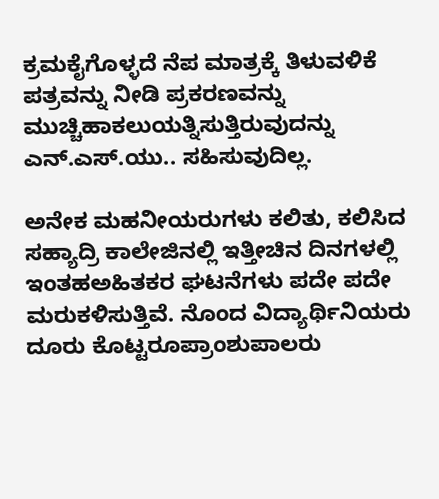ಕ್ರಮಕೈಗೊಳ್ಳದೆ ನೆಪ ಮಾತ್ರಕ್ಕೆ ತಿಳುವಳಿಕೆ ಪತ್ರವನ್ನು ನೀಡಿ ಪ್ರಕರಣವನ್ನು ಮುಚ್ಚಿಹಾಕಲುಯತ್ನಿಸುತ್ತಿರುವುದನ್ನು ಎನ್.ಎಸ್.ಯು.. ಸಹಿಸುವುದಿಲ್ಲ.

ಅನೇಕ ಮಹನೀಯರುಗಳು ಕಲಿತು, ಕಲಿಸಿದ ಸಹ್ಯಾದ್ರಿ ಕಾಲೇಜಿನಲ್ಲಿ ಇತ್ತೀಚಿನ ದಿನಗಳಲ್ಲಿ ಇಂತಹಅಹಿತಕರ ಘಟನೆಗಳು ಪದೇ ಪದೇ ಮರುಕಳಿಸುತ್ತಿವೆ. ನೊಂದ ವಿದ್ಯಾರ್ಥಿನಿಯರು ದೂರು ಕೊಟ್ಟರೂಪ್ರಾಂಶುಪಾಲರು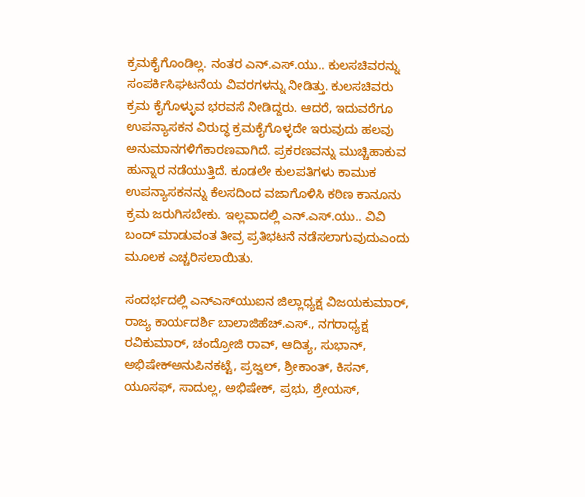ಕ್ರಮಕೈಗೊಂಡಿಲ್ಲ. ನಂತರ ಎನ್.ಎಸ್.ಯು.. ಕುಲಸಚಿವರನ್ನು ಸಂಪರ್ಕಿಸಿಘಟನೆಯ ವಿವರಗಳನ್ನು ನೀಡಿತ್ತು. ಕುಲಸಚಿವರು ಕ್ರಮ ಕೈಗೊಳ್ಳುವ ಭರವಸೆ ನೀಡಿದ್ದರು. ಆದರೆ, ಇದುವರೆಗೂ ಉಪನ್ಯಾಸಕನ ವಿರುದ್ಧ ಕ್ರಮಕೈಗೊಳ್ಳದೇ ಇರುವುದು ಹಲವು ಅನುಮಾನಗಳಿಗೆಕಾರಣವಾಗಿದೆ. ಪ್ರಕರಣವನ್ನು ಮುಚ್ಚಿಹಾಕುವ ಹುನ್ನಾರ ನಡೆಯುತ್ತಿದೆ. ಕೂಡಲೇ ಕುಲಪತಿಗಳು ಕಾಮುಕ ಉಪನ್ಯಾಸಕನನ್ನು ಕೆಲಸದಿಂದ ವಜಾಗೊಳಿಸಿ ಕಠಿಣ ಕಾನೂನು ಕ್ರಮ ಜರುಗಿಸಬೇಕು. ಇಲ್ಲವಾದಲ್ಲಿ ಎನ್.ಎಸ್.ಯು.. ವಿವಿ ಬಂದ್ ಮಾಡುವಂತ ತೀವ್ರ ಪ್ರತಿಭಟನೆ ನಡೆಸಲಾಗುವುದುಎಂದು ಮೂಲಕ ಎಚ್ಚರಿಸಲಾಯಿತು.

ಸಂದರ್ಭದಲ್ಲಿ ಎನ್‌ಎಸ್‌ಯುಐನ ಜಿಲ್ಲಾಧ್ಯಕ್ಷ ವಿಜಯಕುಮಾರ್, ರಾಜ್ಯ ಕಾರ್ಯದರ್ಶಿ ಬಾಲಾಜಿಹೆಚ್.ಎಸ್., ನಗರಾಧ್ಯಕ್ಷ ರವಿಕುಮಾರ್, ಚಂದ್ರೋಜಿ ರಾವ್, ಆದಿತ್ಯ, ಸುಭಾನ್, ಅಭಿಷೇಕ್ಅನುಪಿನಕಟ್ಟೆ, ಪ್ರಜ್ವಲ್, ಶ್ರೀಕಾಂತ್, ಕಿಸನ್, ಯೂಸಫ್, ಸಾದುಲ್ಲ, ಅಭಿಷೇಕ್, ಪ್ರಭು, ಶ್ರೇಯಸ್,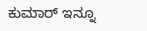ಕುಮಾರ್ ಇನ್ನೂ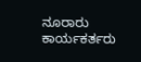ನೂರಾರು ಕಾರ್ಯಕರ್ತರು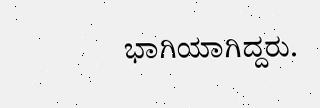ಭಾಗಿಯಾಗಿದ್ದರು.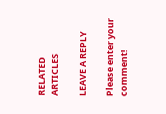RELATED ARTICLES

LEAVE A REPLY

Please enter your comment!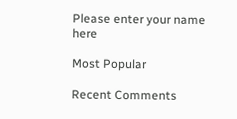Please enter your name here

Most Popular

Recent Comments